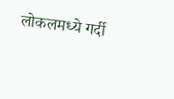लोकलमध्ये गर्दी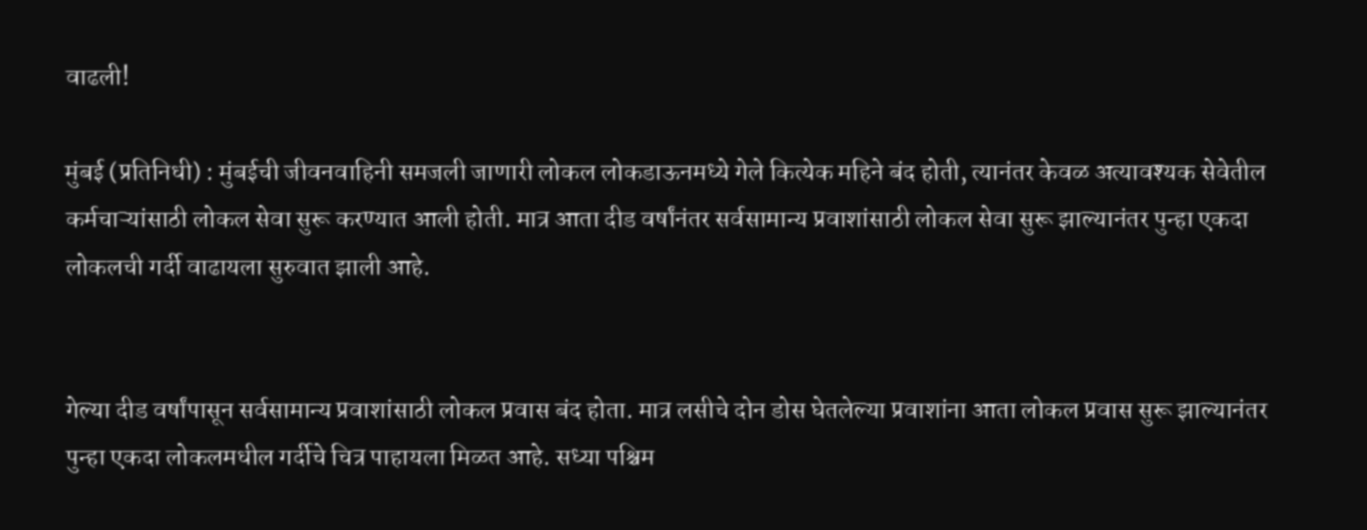वाढली!

मुंबई (प्रतिनिधी) : मुंबईची जीवनवाहिनी समजली जाणारी लोकल लोकडाऊनमध्ये गेले कित्येक महिने बंद होती, त्यानंतर केवळ अत्यावश्यक सेवेतील कर्मचाऱ्यांसाठी लोकल सेवा सुरू करण्यात आली होती. मात्र आता दीड वर्षांनंतर सर्वसामान्य प्रवाशांसाठी लोकल सेवा सुरू झाल्यानंतर पुन्हा एकदा लोकलची गर्दी वाढायला सुरुवात झाली आहे.


गेल्या दीड वर्षांपासून सर्वसामान्य प्रवाशांसाठी लोकल प्रवास बंद होता. मात्र लसीचे दोन डोस घेतलेल्या प्रवाशांना आता लोकल प्रवास सुरू झाल्यानंतर पुन्हा एकदा लोकलमधील गर्दीचे चित्र पाहायला मिळत आहे. सध्या पश्चिम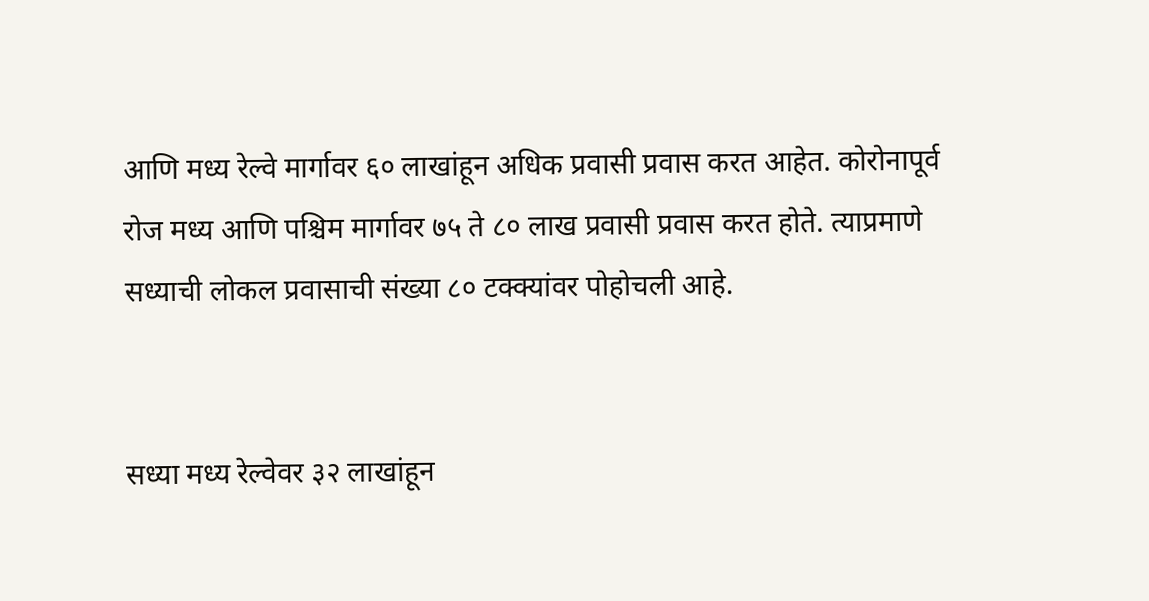आणि मध्य रेल्वे मार्गावर ६० लाखांहून अधिक प्रवासी प्रवास करत आहेत. कोरोनापूर्व रोज मध्य आणि पश्चिम मार्गावर ७५ ते ८० लाख प्रवासी प्रवास करत होते. त्याप्रमाणे सध्याची लोकल प्रवासाची संख्या ८० टक्क्यांवर पोहोचली आहे.


सध्या मध्य रेल्वेवर ३२ लाखांहून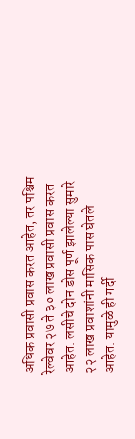अधिक प्रवासी प्रवास करत आहेत, तर पश्चिम रेल्वेवर २७ ते ३० लाख प्रवासी प्रवास करत आहेत. लसीचे दोन डोस पूर्ण झालेल्या सुमारे २२ लाख प्रवाशांनी मासिक पास घेतले आहेत. यामुळे ही गर्दी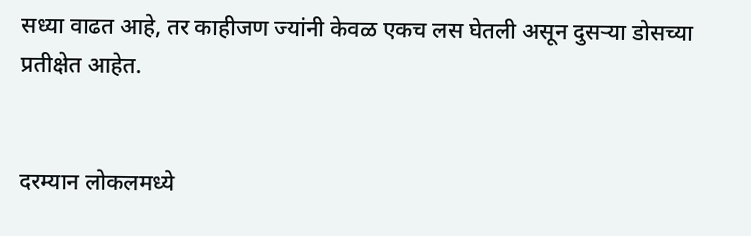सध्या वाढत आहे, तर काहीजण ज्यांनी केवळ एकच लस घेतली असून दुसऱ्या डोसच्या प्रतीक्षेत आहेत.


दरम्यान लोकलमध्ये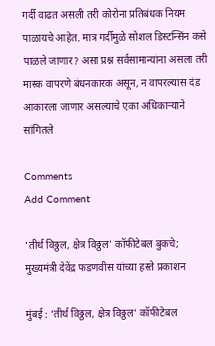गर्दी वाढत असली तरी कोरोना प्रतिबंधक नियम पाळायचे आहेत. मात्र गर्दीमुळे सोशल डिस्टन्सिंन कसे पाळले जाणार? असा प्रश्न सर्वसामान्यांना असला तरी मास्क वापरणे बंधनकारक असून, न वापरल्यास दंड आकारला जाणार असल्याचे एका अधिकाऱ्याने सांगितले

Comments
Add Comment

‘तीर्थ विठ्ठल, क्षेत्र विठ्ठल’ कॉफीटेबल बुकचे; मुख्यमंत्री देवेंद्र फडणवीस यांच्या हस्ते प्रकाशन

मुंबई : ‘तीर्थ विठ्ठल, क्षेत्र विठ्ठल’ कॉफीटेबल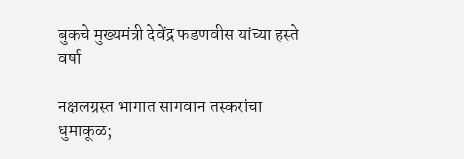बुकचे मुख्यमंत्री देवेंद्र फडणवीस यांच्या हस्ते वर्षा

नक्षलग्रस्त भागात सागवान तस्करांचा धुमाकूळ;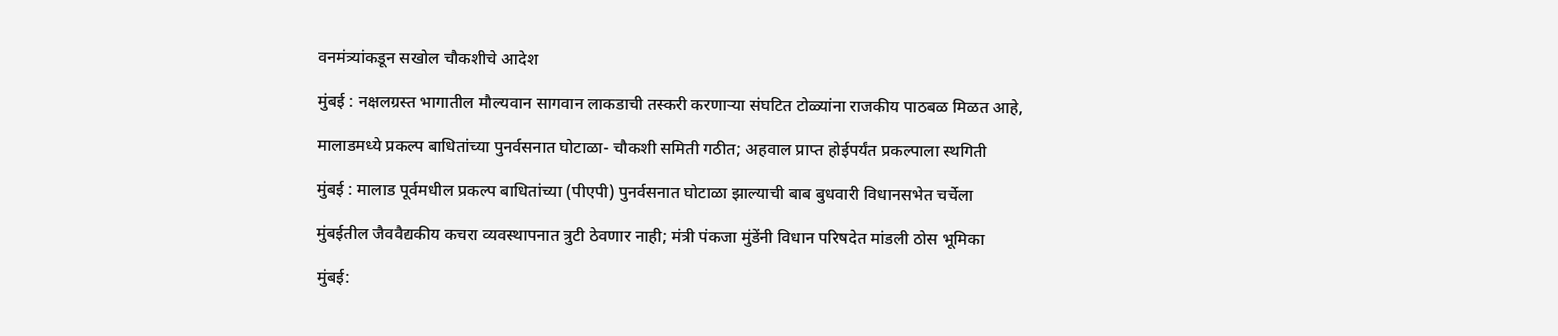वनमंत्र्यांकडून सखोल चौकशीचे आदेश

मुंबई : नक्षलग्रस्त भागातील मौल्यवान सागवान लाकडाची तस्करी करणार्‍या संघटित टोळ्यांना राजकीय पाठबळ मिळत आहे,

मालाडमध्ये प्रकल्प बाधितांच्या पुनर्वसनात घोटाळा- चौकशी समिती गठीत; अहवाल प्राप्त होईपर्यंत प्रकल्पाला स्थगिती

मुंबई : मालाड पूर्वमधील प्रकल्प बाधितांच्या (पीएपी) पुनर्वसनात घोटाळा झाल्याची बाब बुधवारी विधानसभेत चर्चेला

मुंबईतील जैववैद्यकीय कचरा व्यवस्थापनात त्रुटी ठेवणार नाही; मंत्री पंकजा मुंडेंनी विधान परिषदेत मांडली ठोस भूमिका

मुंबई: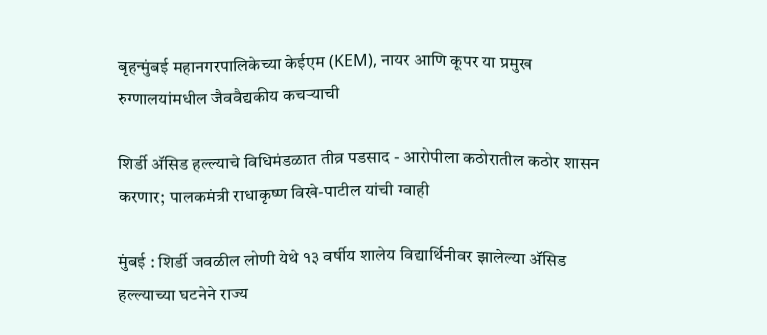बृहन्मुंबई महानगरपालिकेच्या केईएम (KEM), नायर आणि कूपर या प्रमुख रुग्णालयांमधील जैववैद्यकीय कचऱ्याची

शिर्डी अ‍ॅसिड हल्ल्याचे विधिमंडळात तीव्र पडसाद - आरोपीला कठोरातील कठोर शासन करणार; पालकमंत्री राधाकृष्ण विखे-पाटील यांची ग्वाही

मुंबई : शिर्डी जवळील लोणी येथे १३ वर्षीय शालेय विद्यार्थिनीवर झालेल्या अ‍ॅसिड हल्ल्याच्या घटनेने राज्य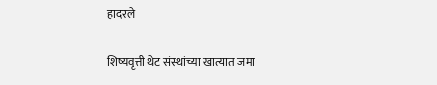हादरले

शिष्यवृत्ती थेट संस्थांच्या खात्यात जमा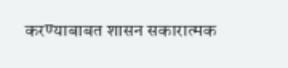करण्याबाबत शासन सकारात्मक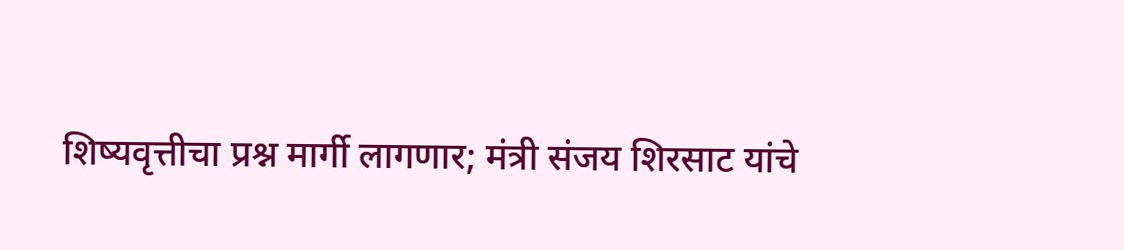शिष्यवृत्तीचा प्रश्न मार्गी लागणार; मंत्री संजय शिरसाट यांचे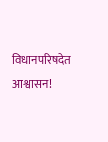विधानपरिषदेत आश्वासन!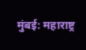मुंबई: महाराष्ट्र